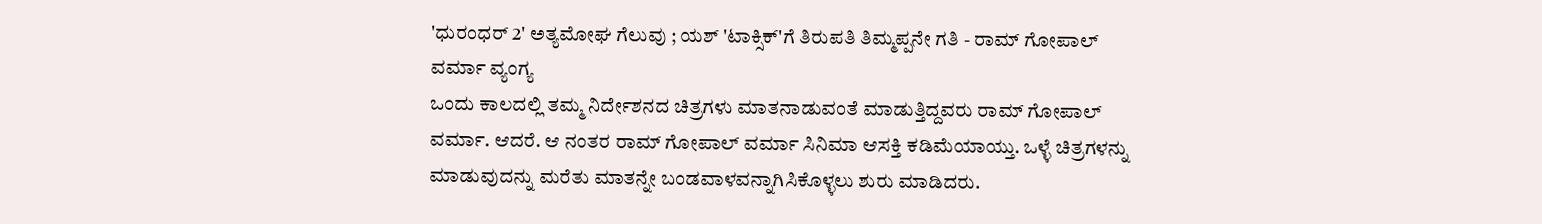'ಧುರಂಧರ್ 2' ಅತ್ಯಮೋಘ ಗೆಲುವು ; ಯಶ್ 'ಟಾಕ್ಸಿಕ್'ಗೆ ತಿರುಪತಿ ತಿಮ್ಮಪ್ಪನೇ ಗತಿ - ರಾಮ್ ಗೋಪಾಲ್ ವರ್ಮಾ ವ್ಯಂಗ್ಯ
ಒಂದು ಕಾಲದಲ್ಲಿ ತಮ್ಮ ನಿರ್ದೇಶನದ ಚಿತ್ರಗಳು ಮಾತನಾಡುವಂತೆ ಮಾಡುತ್ತಿದ್ದವರು ರಾಮ್ ಗೋಪಾಲ್ ವರ್ಮಾ. ಆದರೆ. ಆ ನಂತರ ರಾಮ್ ಗೋಪಾಲ್ ವರ್ಮಾ ಸಿನಿಮಾ ಆಸಕ್ತಿ ಕಡಿಮೆಯಾಯ್ತು. ಒಳ್ಳೆ ಚಿತ್ರಗಳನ್ನು ಮಾಡುವುದನ್ನು ಮರೆತು ಮಾತನ್ನೇ ಬಂಡವಾಳವನ್ನಾಗಿಸಿಕೊಳ್ಳಲು ಶುರು ಮಾಡಿದರು.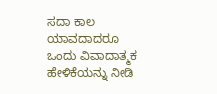ಸದಾ ಕಾಲ ಯಾವದಾದರೂ ಒಂದು ವಿವಾದಾತ್ಮಕ ಹೇಳಿಕೆಯನ್ನು ನೀಡಿ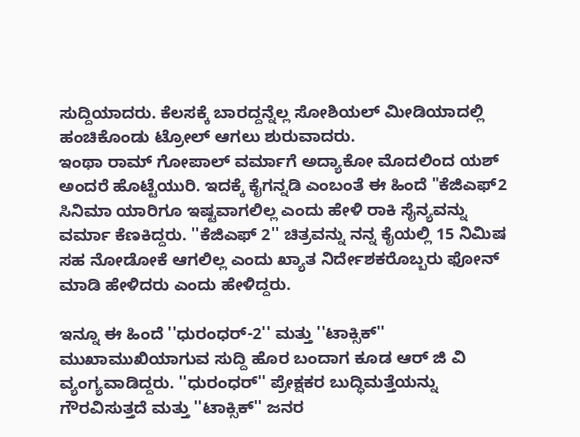ಸುದ್ದಿಯಾದರು. ಕೆಲಸಕ್ಕೆ ಬಾರದ್ದನ್ನೆಲ್ಲ ಸೋಶಿಯಲ್ ಮೀಡಿಯಾದಲ್ಲಿ ಹಂಚಿಕೊಂಡು ಟ್ರೋಲ್ ಆಗಲು ಶುರುವಾದರು.
ಇಂಥಾ ರಾಮ್ ಗೋಪಾಲ್ ವರ್ಮಾಗೆ ಅದ್ಯಾಕೋ ಮೊದಲಿಂದ ಯಶ್ ಅಂದರೆ ಹೊಟ್ಟೆಯುರಿ. ಇದಕ್ಕೆ ಕೈಗನ್ನಡಿ ಎಂಬಂತೆ ಈ ಹಿಂದೆ "ಕೆಜಿಎಫ್2 ಸಿನಿಮಾ ಯಾರಿಗೂ ಇಷ್ಟವಾಗಲಿಲ್ಲ ಎಂದು ಹೇಳಿ ರಾಕಿ ಸೈನ್ಯವನ್ನು ವರ್ಮಾ ಕೆಣಕಿದ್ದರು. ''ಕೆಜಿಎಫ್ 2'' ಚಿತ್ರವನ್ನು ನನ್ನ ಕೈಯಲ್ಲಿ 15 ನಿಮಿಷ ಸಹ ನೋಡೋಕೆ ಆಗಲಿಲ್ಲ ಎಂದು ಖ್ಯಾತ ನಿರ್ದೇಶಕರೊಬ್ಬರು ಫೋನ್ ಮಾಡಿ ಹೇಳಿದರು ಎಂದು ಹೇಳಿದ್ದರು.

ಇನ್ನೂ ಈ ಹಿಂದೆ ''ಧುರಂಧರ್-2'' ಮತ್ತು ''ಟಾಕ್ಸಿಕ್'' ಮುಖಾಮುಖಿಯಾಗುವ ಸುದ್ದಿ ಹೊರ ಬಂದಾಗ ಕೂಡ ಆರ್ ಜಿ ವಿ ವ್ಯಂಗ್ಯವಾಡಿದ್ದರು. ''ಧುರಂಧರ್'' ಪ್ರೇಕ್ಷಕರ ಬುದ್ಧಿಮತ್ತೆಯನ್ನು ಗೌರವಿಸುತ್ತದೆ ಮತ್ತು ''ಟಾಕ್ಸಿಕ್'' ಜನರ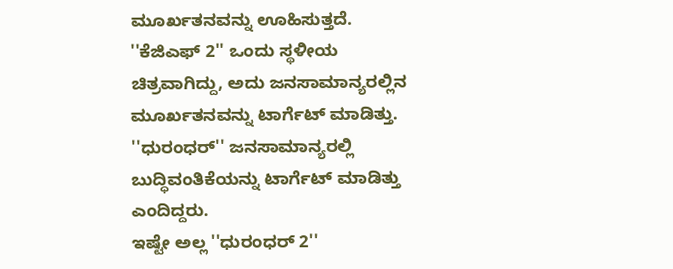ಮೂರ್ಖತನವನ್ನು ಊಹಿಸುತ್ತದೆ. ''ಕೆಜಿಎಫ್ 2'' ಒಂದು ಸ್ಥಳೀಯ ಚಿತ್ರವಾಗಿದ್ದು, ಅದು ಜನಸಾಮಾನ್ಯರಲ್ಲಿನ ಮೂರ್ಖತನವನ್ನು ಟಾರ್ಗೆಟ್ ಮಾಡಿತ್ತು. ''ಧುರಂಧರ್'' ಜನಸಾಮಾನ್ಯರಲ್ಲಿ ಬುದ್ಧಿವಂತಿಕೆಯನ್ನು ಟಾರ್ಗೆಟ್ ಮಾಡಿತ್ತು ಎಂದಿದ್ದರು.
ಇಷ್ಟೇ ಅಲ್ಲ ''ಧುರಂಧರ್ 2''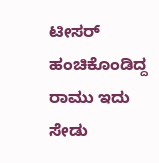ಟೀಸರ್ ಹಂಚಿಕೊಂಡಿದ್ದ ರಾಮು ಇದು ಸೇಡು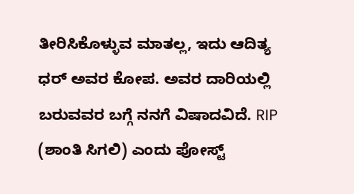ತೀರಿಸಿಕೊಳ್ಳುವ ಮಾತಲ್ಲ, ಇದು ಆದಿತ್ಯ ಧರ್ ಅವರ ಕೋಪ. ಅವರ ದಾರಿಯಲ್ಲಿ ಬರುವವರ ಬಗ್ಗೆ ನನಗೆ ವಿಷಾದವಿದೆ. RIP (ಶಾಂತಿ ಸಿಗಲಿ) ಎಂದು ಪೋಸ್ಟ್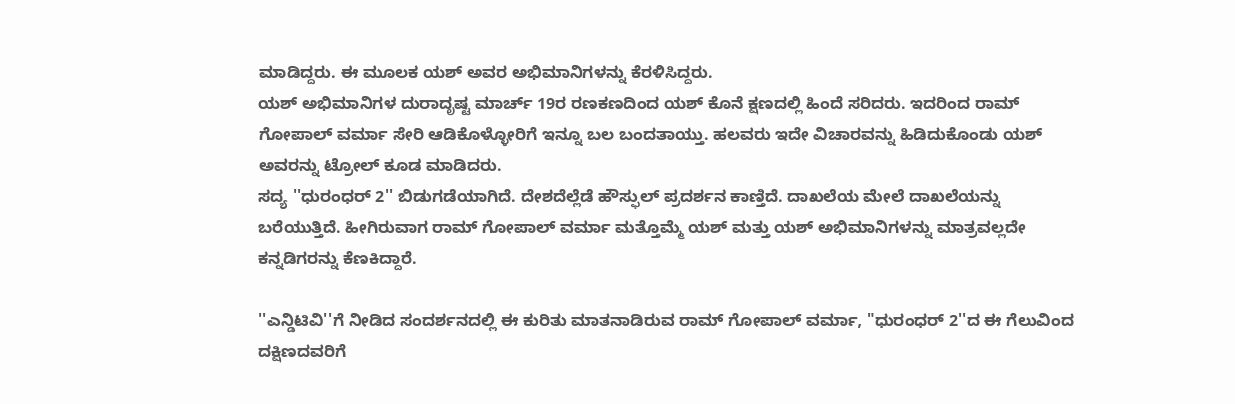ಮಾಡಿದ್ದರು. ಈ ಮೂಲಕ ಯಶ್ ಅವರ ಅಭಿಮಾನಿಗಳನ್ನು ಕೆರಳಿಸಿದ್ದರು.
ಯಶ್ ಅಭಿಮಾನಿಗಳ ದುರಾದೃಷ್ಟ ಮಾರ್ಚ್ 19ರ ರಣಕಣದಿಂದ ಯಶ್ ಕೊನೆ ಕ್ಷಣದಲ್ಲಿ ಹಿಂದೆ ಸರಿದರು. ಇದರಿಂದ ರಾಮ್ ಗೋಪಾಲ್ ವರ್ಮಾ ಸೇರಿ ಆಡಿಕೊಳ್ಳೋರಿಗೆ ಇನ್ನೂ ಬಲ ಬಂದತಾಯ್ತು. ಹಲವರು ಇದೇ ವಿಚಾರವನ್ನು ಹಿಡಿದುಕೊಂಡು ಯಶ್ ಅವರನ್ನು ಟ್ರೋಲ್ ಕೂಡ ಮಾಡಿದರು.
ಸದ್ಯ ''ಧುರಂಧರ್ 2'' ಬಿಡುಗಡೆಯಾಗಿದೆ. ದೇಶದೆಲ್ಲೆಡೆ ಹೌಸ್ಫುಲ್ ಪ್ರದರ್ಶನ ಕಾಣ್ತಿದೆ. ದಾಖಲೆಯ ಮೇಲೆ ದಾಖಲೆಯನ್ನು ಬರೆಯುತ್ತಿದೆ. ಹೀಗಿರುವಾಗ ರಾಮ್ ಗೋಪಾಲ್ ವರ್ಮಾ ಮತ್ತೊಮ್ಮೆ ಯಶ್ ಮತ್ತು ಯಶ್ ಅಭಿಮಾನಿಗಳನ್ನು ಮಾತ್ರವಲ್ಲದೇ ಕನ್ನಡಿಗರನ್ನು ಕೆಣಕಿದ್ದಾರೆ.

''ಎನ್ಡಿಟಿವಿ''ಗೆ ನೀಡಿದ ಸಂದರ್ಶನದಲ್ಲಿ ಈ ಕುರಿತು ಮಾತನಾಡಿರುವ ರಾಮ್ ಗೋಪಾಲ್ ವರ್ಮಾ, "ಧುರಂಧರ್ 2''ದ ಈ ಗೆಲುವಿಂದ ದಕ್ಷಿಣದವರಿಗೆ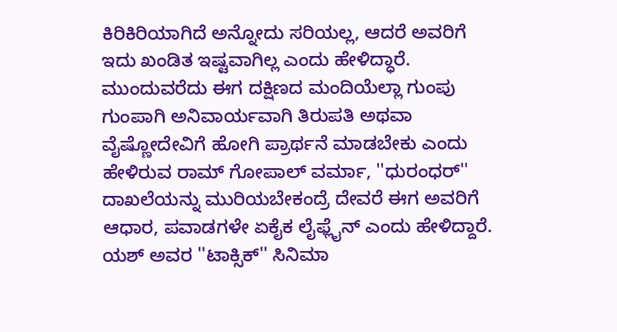ಕಿರಿಕಿರಿಯಾಗಿದೆ ಅನ್ನೋದು ಸರಿಯಲ್ಲ, ಆದರೆ ಅವರಿಗೆ ಇದು ಖಂಡಿತ ಇಷ್ಟವಾಗಿಲ್ಲ ಎಂದು ಹೇಳಿದ್ಧಾರೆ.
ಮುಂದುವರೆದು ಈಗ ದಕ್ಷಿಣದ ಮಂದಿಯೆಲ್ಲಾ ಗುಂಪು ಗುಂಪಾಗಿ ಅನಿವಾರ್ಯವಾಗಿ ತಿರುಪತಿ ಅಥವಾ ವೈಷ್ಣೋದೇವಿಗೆ ಹೋಗಿ ಪ್ರಾರ್ಥನೆ ಮಾಡಬೇಕು ಎಂದು ಹೇಳಿರುವ ರಾಮ್ ಗೋಪಾಲ್ ವರ್ಮಾ, ''ಧುರಂಧರ್'' ದಾಖಲೆಯನ್ನು ಮುರಿಯಬೇಕಂದ್ರೆ ದೇವರೆ ಈಗ ಅವರಿಗೆ ಆಧಾರ, ಪವಾಡಗಳೇ ಏಕೈಕ ಲೈಫ್ಲೈನ್ ಎಂದು ಹೇಳಿದ್ದಾರೆ. ಯಶ್ ಅವರ ''ಟಾಕ್ಸಿಕ್'' ಸಿನಿಮಾ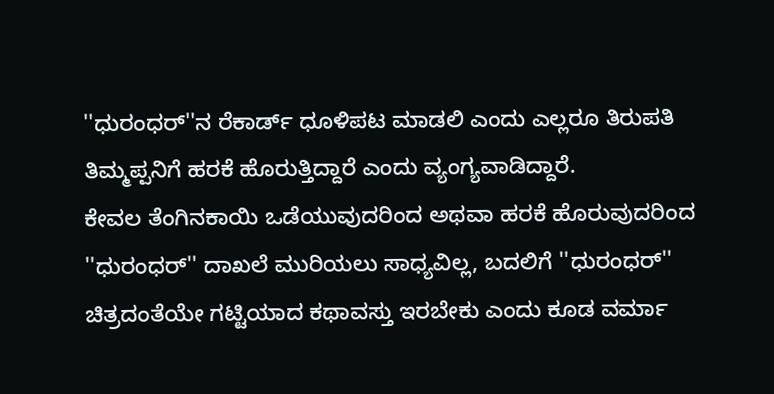''ಧುರಂಧರ್''ನ ರೆಕಾರ್ಡ್ ಧೂಳಿಪಟ ಮಾಡಲಿ ಎಂದು ಎಲ್ಲರೂ ತಿರುಪತಿ ತಿಮ್ಮಪ್ಪನಿಗೆ ಹರಕೆ ಹೊರುತ್ತಿದ್ದಾರೆ ಎಂದು ವ್ಯಂಗ್ಯವಾಡಿದ್ದಾರೆ.
ಕೇವಲ ತೆಂಗಿನಕಾಯಿ ಒಡೆಯುವುದರಿಂದ ಅಥವಾ ಹರಕೆ ಹೊರುವುದರಿಂದ ''ಧುರಂಧರ್'' ದಾಖಲೆ ಮುರಿಯಲು ಸಾಧ್ಯವಿಲ್ಲ, ಬದಲಿಗೆ ''ಧುರಂಧರ್'' ಚಿತ್ರದಂತೆಯೇ ಗಟ್ಟಿಯಾದ ಕಥಾವಸ್ತು ಇರಬೇಕು ಎಂದು ಕೂಡ ವರ್ಮಾ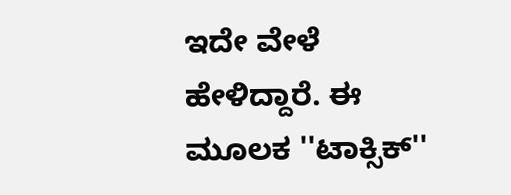ಇದೇ ವೇಳೆ ಹೇಳಿದ್ದಾರೆ. ಈ ಮೂಲಕ ''ಟಾಕ್ಸಿಕ್''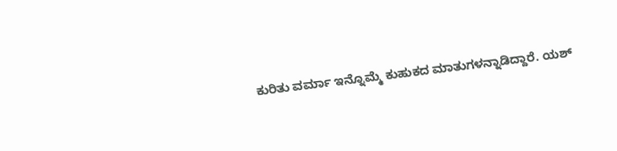ಕುರಿತು ವರ್ಮಾ ಇನ್ನೊಮ್ಮೆ ಕುಹುಕದ ಮಾತುಗಳನ್ನಾಡಿದ್ದಾರೆ. ಯಶ್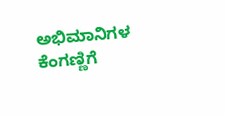ಅಭಿಮಾನಿಗಳ ಕೆಂಗಣ್ಣಿಗೆ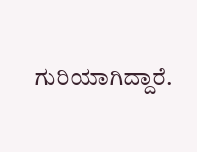ಗುರಿಯಾಗಿದ್ದಾರೆ.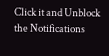Click it and Unblock the Notifications